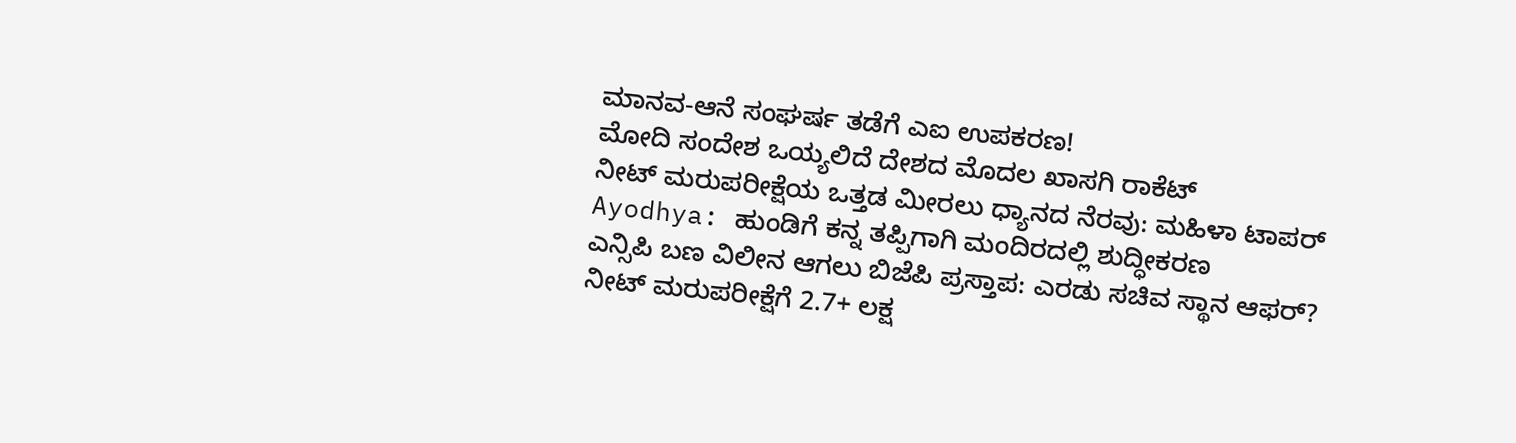ಮಾನವ-ಆನೆ ಸಂಘರ್ಷ ತಡೆಗೆ ಎಐ ಉಪಕರಣ!
ಮೋದಿ ಸಂದೇಶ ಒಯ್ಯಲಿದೆ ದೇಶದ ಮೊದಲ ಖಾಸಗಿ ರಾಕೆಟ್
ನೀಟ್ ಮರುಪರೀಕ್ಷೆಯ ಒತ್ತಡ ಮೀರಲು ಧ್ಯಾನದ ನೆರವು: ಮಹಿಳಾ ಟಾಪರ್
Ayodhya: ಹುಂಡಿಗೆ ಕನ್ನ ತಪ್ಪಿಗಾಗಿ ಮಂದಿರದಲ್ಲಿ ಶುದ್ಧೀಕರಣ
ಎನ್ಸಿಪಿ ಬಣ ವಿಲೀನ ಆಗಲು ಬಿಜೆಪಿ ಪ್ರಸ್ತಾಪ: ಎರಡು ಸಚಿವ ಸ್ಥಾನ ಆಫರ್?
ನೀಟ್ ಮರುಪರೀಕ್ಷೆಗೆ 2.7+ ಲಕ್ಷ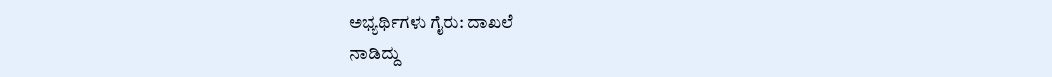ಅಭ್ಯರ್ಥಿಗಳು ಗೈರು: ದಾಖಲೆ
ನಾಡಿದ್ದು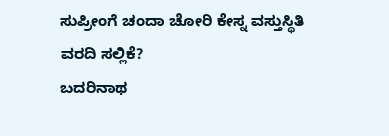ಸುಪ್ರೀಂಗೆ ಚಂದಾ ಚೋರಿ ಕೇಸ್ನ ವಸ್ತುಸ್ಥಿತಿ ವರದಿ ಸಲ್ಲಿಕೆ?
ಬದರಿನಾಥ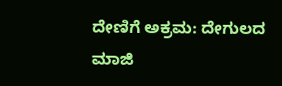ದೇಣಿಗೆ ಅಕ್ರಮ: ದೇಗುಲದ ಮಾಜಿ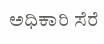ಅಧಿಕಾರಿ ಸೆರೆ